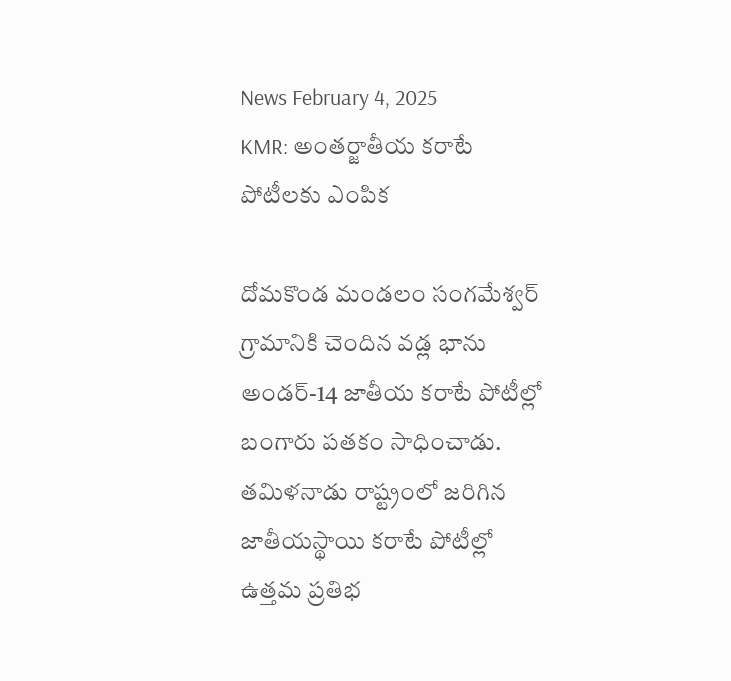News February 4, 2025
KMR: అంతర్జాతీయ కరాటే పోటీలకు ఎంపిక

దోమకొండ మండలం సంగమేశ్వర్ గ్రామానికి చెందిన వడ్ల భాను అండర్-14 జాతీయ కరాటే పోటీల్లో బంగారు పతకం సాధించాడు. తమిళనాడు రాష్ట్రంలో జరిగిన జాతీయస్థాయి కరాటే పోటీల్లో ఉత్తమ ప్రతిభ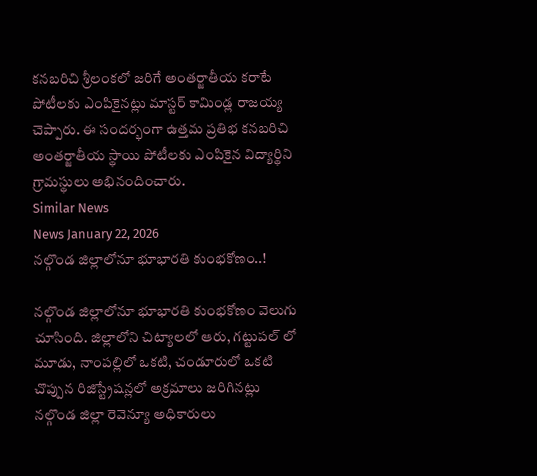కనబరిచి శ్రీలంకలో జరిగే అంతర్జాతీయ కరాటే పోటీలకు ఎంపికైనట్లు మాస్టర్ కామిండ్ల రాజయ్య చెప్పారు. ఈ సందర్భంగా ఉత్తమ ప్రతిభ కనబరిచి అంతర్జాతీయ స్థాయి పోటీలకు ఎంపికైన విద్యార్థిని గ్రామస్థులు అభినందించారు.
Similar News
News January 22, 2026
నల్గొండ జిల్లాలోనూ భూభారతి కుంభకోణం..!

నల్గొండ జిల్లాలోనూ భూభారతి కుంభకోణం వెలుగు చూసింది. జిల్లాలోని చిట్యాలలో ఆరు, గట్టుపల్ లో మూడు, నాంపల్లిలో ఒకటి, చండూరులో ఒకటి చొప్పున రిజిస్ట్రేషన్లలో అక్రమాలు జరిగినట్లు నల్గొండ జిల్లా రెవెన్యూ అధికారులు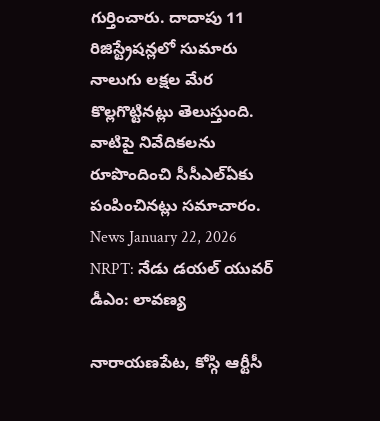గుర్తించారు. దాదాపు 11 రిజిస్ట్రేషన్లలో సుమారు నాలుగు లక్షల మేర కొల్లగొట్టినట్లు తెలుస్తుంది. వాటిపై నివేదికలను రూపొందించి సీసీఎల్ఏకు పంపించినట్లు సమాచారం.
News January 22, 2026
NRPT: నేడు డయల్ యువర్ డీఎం: లావణ్య

నారాయణపేట, కోస్గి ఆర్టీసీ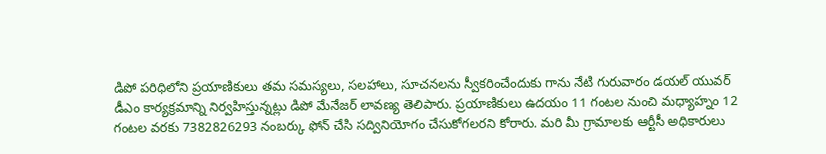డిపో పరిధిలోని ప్రయాణికులు తమ సమస్యలు, సలహాలు, సూచనలను స్వీకరించేందుకు గాను నేటి గురువారం డయల్ యువర్ డీఎం కార్యక్రమాన్ని నిర్వహిస్తున్నట్లు డిపో మేనేజర్ లావణ్య తెలిపారు. ప్రయాణికులు ఉదయం 11 గంటల నుంచి మధ్యాహ్నం 12 గంటల వరకు 7382826293 నంబర్కు ఫోన్ చేసి సద్వినియోగం చేసుకోగలరని కోరారు. మరి మీ గ్రామాలకు ఆర్టీసీ అధికారులు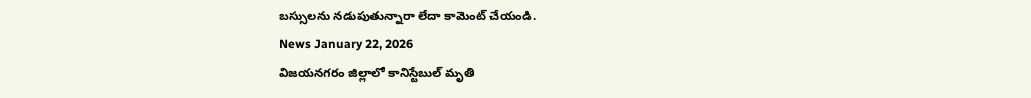బస్సులను నడుపుతున్నారా లేదా కామెంట్ చేయండి.
News January 22, 2026
విజయనగరం జిల్లాలో కానిస్టేబుల్ మృతి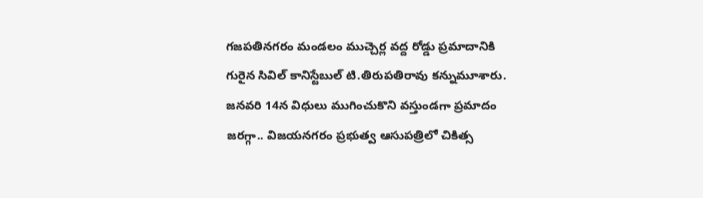గజపతినగరం మండలం ముచ్చెర్ల వద్ద రోడ్డు ప్రమాదానికి గురైన సివిల్ కానిస్టేబుల్ టి.తిరుపతిరావు కన్నుమూశారు. జనవరి 14న విధులు ముగించుకొని వస్తుండగా ప్రమాదం జరగ్గా.. విజయనగరం ప్రభుత్వ ఆసుపత్రిలో చికిత్స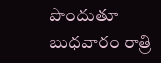పొందుతూ బుధవారం రాత్రి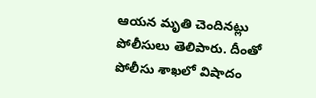ఆయన మృతి చెందినట్లు పోలీసులు తెలిపారు. దీంతో పోలీసు శాఖలో విషాదం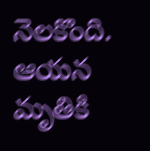నెలకొంది. ఆయన మృతికి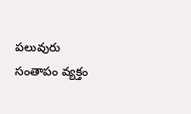పలువురు సంతాపం వ్యక్తం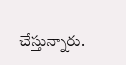చేస్తున్నారు.